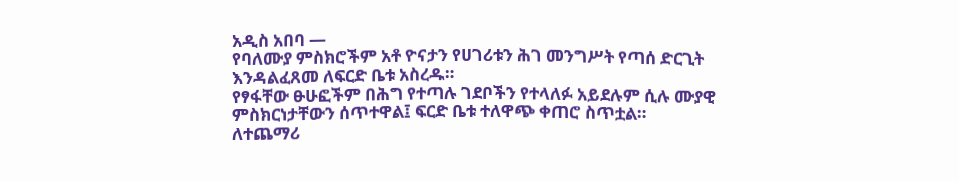አዲስ አበባ —
የባለሙያ ምስክሮችም አቶ ዮናታን የሀገሪቱን ሕገ መንግሥት የጣሰ ድርጊት እንዳልፈጸመ ለፍርድ ቤቱ አስረዱ።
የፃፋቸው ፁሁፎችም በሕግ የተጣሉ ገደቦችን የተላለፉ አይደሉም ሲሉ ሙያዊ ምስክርነታቸውን ሰጥተዋል፤ ፍርድ ቤቱ ተለዋጭ ቀጠሮ ስጥቷል።
ለተጨማሪ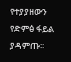የተያያዘውን የድምፅ ፋይል ያዳምጡ፡፡